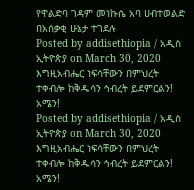የዋልድባ ገዳም መነኩሴ አባ ሀብተወልድ በአሰቃቂ ሁኔታ ተገደሉ
Posted by addisethiopia / አዲስ ኢትዮጵያ on March 30, 2020
እግዚአብሔር ነፍሳቸውን በምህረት ተቀብሎ ከቅዱሳን ኅብረት ይደምርልን! አሜን!
Posted by addisethiopia / አዲስ ኢትዮጵያ on March 30, 2020
እግዚአብሔር ነፍሳቸውን በምህረት ተቀብሎ ከቅዱሳን ኅብረት ይደምርልን! አሜን!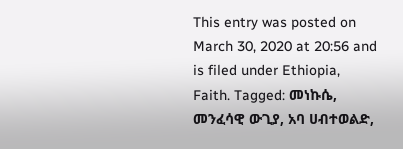This entry was posted on March 30, 2020 at 20:56 and is filed under Ethiopia, Faith. Tagged: መነኩሴ, መንፈሳዊ ውጊያ, አባ ሀብተወልድ,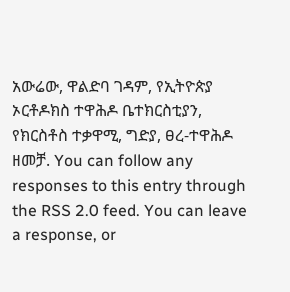አውሬው, ዋልድባ ገዳም, የኢትዮጵያ ኦርቶዶክስ ተዋሕዶ ቤተክርስቲያን, የክርስቶስ ተቃዋሚ, ግድያ, ፀረ-ተዋሕዶ ዘመቻ. You can follow any responses to this entry through the RSS 2.0 feed. You can leave a response, or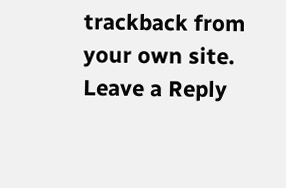trackback from your own site.
Leave a Reply